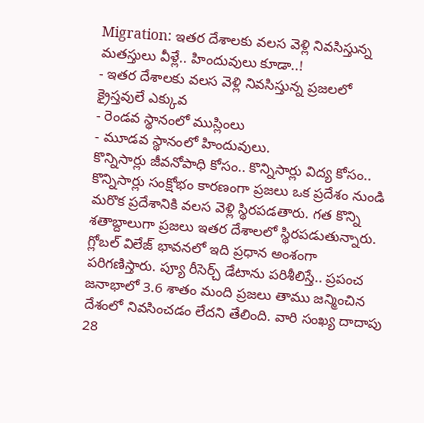Migration: ఇతర దేశాలకు వలస వెళ్లి నివసిస్తున్న మతస్తులు వీళ్లే.. హిందువులు కూడా..!
- ఇతర దేశాలకు వలస వెళ్లి నివసిస్తున్న ప్రజలలో క్రైస్తవులే ఎక్కువ
- రెండవ స్థానంలో ముస్లింలు
- మూడవ స్థానంలో హిందువులు.
కొన్నిసార్లు జీవనోపాధి కోసం.. కొన్నిసార్లు విద్య కోసం.. కొన్నిసార్లు సంక్షోభం కారణంగా ప్రజలు ఒక ప్రదేశం నుండి మరొక ప్రదేశానికి వలస వెళ్లి స్థిరపడతారు. గత కొన్ని శతాబ్దాలుగా ప్రజలు ఇతర దేశాలలో స్థిరపడుతున్నారు. గ్లోబల్ విలేజ్ భావనలో ఇది ప్రధాన అంశంగా పరిగణిస్తారు. ప్యూ రీసెర్చ్ డేటాను పరిశీలిస్తే.. ప్రపంచ జనాభాలో 3.6 శాతం మంది ప్రజలు తాము జన్మించిన దేశంలో నివసించడం లేదని తేలింది. వారి సంఖ్య దాదాపు 28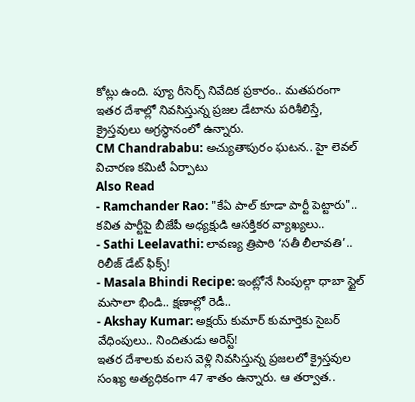కోట్లు ఉంది. ప్యూ రీసెర్చ్ నివేదిక ప్రకారం.. మతపరంగా ఇతర దేశాల్లో నివసిస్తున్న ప్రజల డేటాను పరిశీలిస్తే, క్రైస్తవులు అగ్రస్థానంలో ఉన్నారు.
CM Chandrababu: అచ్యుతాపురం ఘటన.. హై లెవల్ విచారణ కమిటీ ఏర్పాటు
Also Read
- Ramchander Rao: "కేఏ పాల్ కూడా పార్టీ పెట్టారు".. కవిత పార్టీపై బీజేపీ అధ్యక్షుడి ఆసక్తికర వ్యాఖ్యలు..
- Sathi Leelavathi: లావణ్య త్రిపాఠి ‘సతీ లీలావతి’.. రిలీజ్ డేట్ ఫిక్స్!
- Masala Bhindi Recipe: ఇంట్లోనే సింపుల్గా ధాబా స్టైల్ మసాలా భిండి.. క్షణాల్లో రెడీ..
- Akshay Kumar: అక్షయ్ కుమార్ కుమార్తెకు సైబర్ వేధింపులు.. నిందితుడు అరెస్ట్!
ఇతర దేశాలకు వలస వెళ్లి నివసిస్తున్న ప్రజలలో క్రైస్తవుల సంఖ్య అత్యధికంగా 47 శాతం ఉన్నారు. ఆ తర్వాత..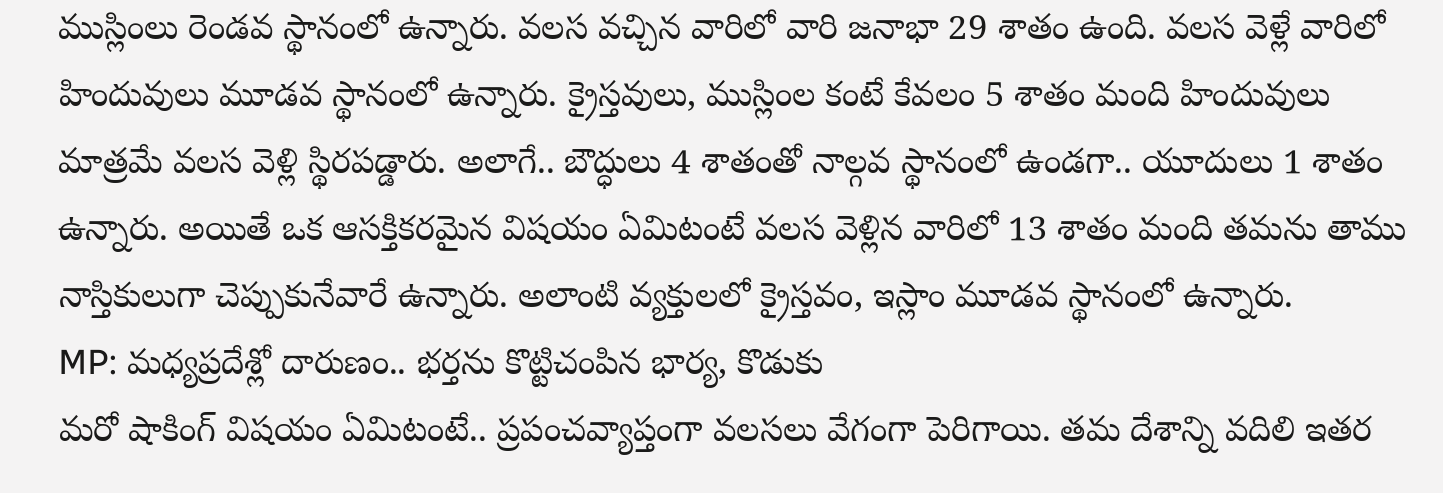ముస్లింలు రెండవ స్థానంలో ఉన్నారు. వలస వచ్చిన వారిలో వారి జనాభా 29 శాతం ఉంది. వలస వెళ్లే వారిలో హిందువులు మూడవ స్థానంలో ఉన్నారు. క్రైస్తవులు, ముస్లింల కంటే కేవలం 5 శాతం మంది హిందువులు మాత్రమే వలస వెళ్లి స్థిరపడ్డారు. అలాగే.. బౌద్ధులు 4 శాతంతో నాల్గవ స్థానంలో ఉండగా.. యూదులు 1 శాతం ఉన్నారు. అయితే ఒక ఆసక్తికరమైన విషయం ఏమిటంటే వలస వెళ్లిన వారిలో 13 శాతం మంది తమను తాము నాస్తికులుగా చెప్పుకునేవారే ఉన్నారు. అలాంటి వ్యక్తులలో క్రైస్తవం, ఇస్లాం మూడవ స్థానంలో ఉన్నారు.
MP: మధ్యప్రదేశ్లో దారుణం.. భర్తను కొట్టిచంపిన భార్య, కొడుకు
మరో షాకింగ్ విషయం ఏమిటంటే.. ప్రపంచవ్యాప్తంగా వలసలు వేగంగా పెరిగాయి. తమ దేశాన్ని వదిలి ఇతర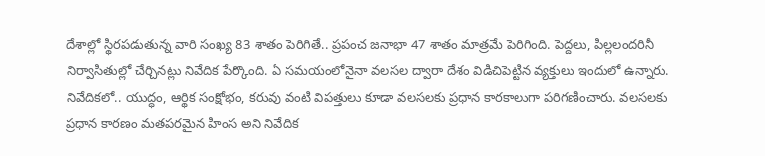దేశాల్లో స్థిరపడుతున్న వారి సంఖ్య 83 శాతం పెరిగితే.. ప్రపంచ జనాభా 47 శాతం మాత్రమే పెరిగింది. పెద్దలు, పిల్లలందరినీ నిర్వాసితుల్లో చేర్చినట్లు నివేదిక పేర్కొంది. ఏ సమయంలోనైనా వలసల ద్వారా దేశం విడిచిపెట్టిన వ్యక్తులు ఇందులో ఉన్నారు. నివేదికలో.. యుద్ధం, ఆర్థిక సంక్షోభం, కరువు వంటి విపత్తులు కూడా వలసలకు ప్రధాన కారకాలుగా పరిగణించారు. వలసలకు ప్రధాన కారణం మతపరమైన హింస అని నివేదిక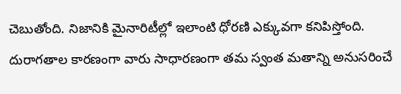చెబుతోంది. నిజానికి మైనారిటీల్లో ఇలాంటి ధోరణి ఎక్కువగా కనిపిస్తోంది. దురాగతాల కారణంగా వారు సాధారణంగా తమ స్వంత మతాన్ని అనుసరించే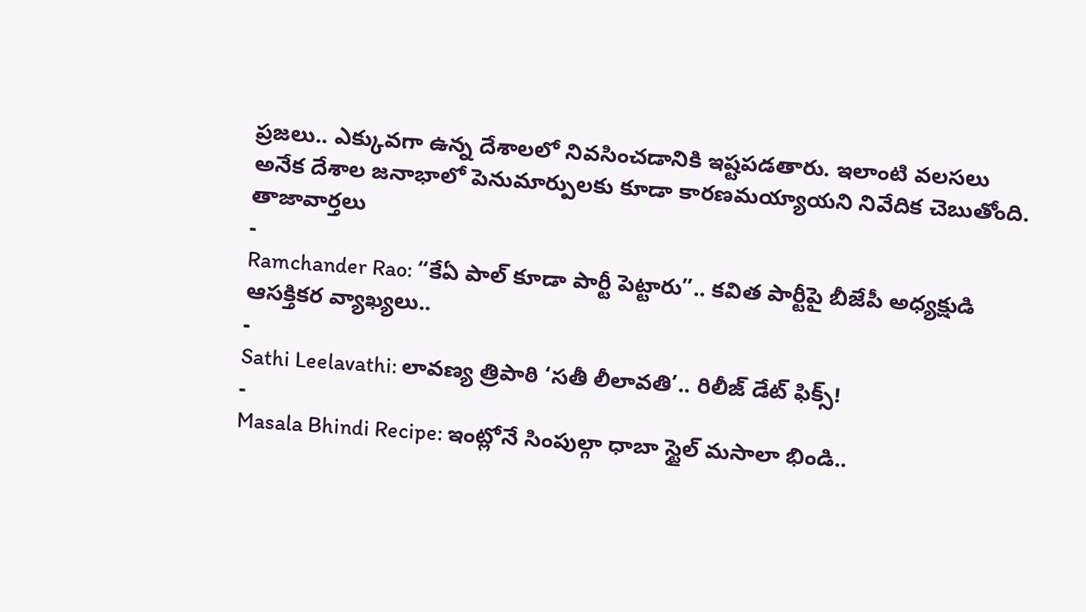ప్రజలు.. ఎక్కువగా ఉన్న దేశాలలో నివసించడానికి ఇష్టపడతారు. ఇలాంటి వలసలు అనేక దేశాల జనాభాలో పెనుమార్పులకు కూడా కారణమయ్యాయని నివేదిక చెబుతోంది.
తాజావార్తలు
-
Ramchander Rao: “కేఏ పాల్ కూడా పార్టీ పెట్టారు”.. కవిత పార్టీపై బీజేపీ అధ్యక్షుడి ఆసక్తికర వ్యాఖ్యలు..
-
Sathi Leelavathi: లావణ్య త్రిపాఠి ‘సతీ లీలావతి’.. రిలీజ్ డేట్ ఫిక్స్!
-
Masala Bhindi Recipe: ఇంట్లోనే సింపుల్గా ధాబా స్టైల్ మసాలా భిండి..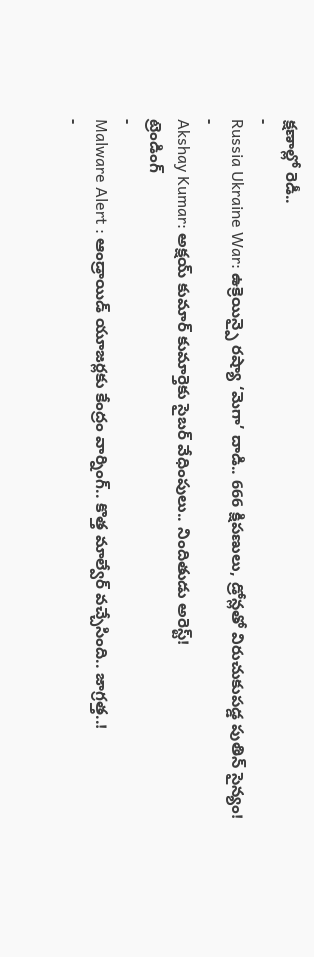క్షణాల్లో రెడీ..
-
Russia Ukraine War: ఉక్రెయిన్పై రష్యా ‘మెగా’ దాడి.. 666 క్షిపణులు, డ్రోన్లతో విరుచుకుపడ్డ పుతిన్ సైన్యం!
-
Akshay Kumar: అక్షయ్ కుమార్ కుమార్తెకు సైబర్ వేధింపులు.. నిందితుడు అరెస్ట్!
ట్రెండింగ్
-
Malware Alert : ఆండ్రాయిడ్ యూజర్లకు కేంద్రం వార్నింగ్.. కొత్త మాల్వేర్ వచ్చేసింది.. జాగ్రత్త..!
-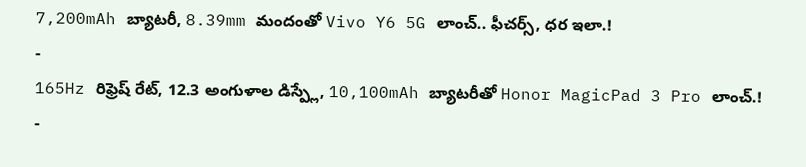7,200mAh బ్యాటరీ, 8.39mm మందంతో Vivo Y6 5G లాంచ్.. ఫీచర్స్, ధర ఇలా.!
-
165Hz రిఫ్రెష్ రేట్, 12.3 అంగుళాల డిస్ప్లే, 10,100mAh బ్యాటరీతో Honor MagicPad 3 Pro లాంచ్.!
-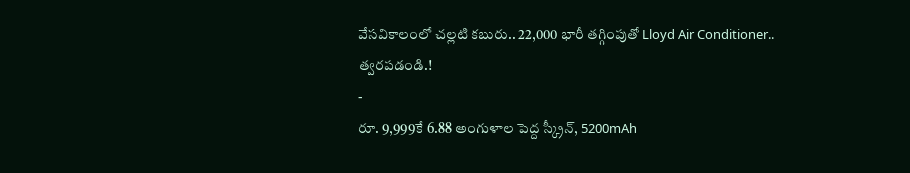వేసవికాలంలో చల్లటి కబురు.. 22,000 భారీ తగ్గింపుతో Lloyd Air Conditioner.. త్వరపడండి.!
-
రూ. 9,999కే 6.88 అంగుళాల పెద్ద స్క్రీన్, 5200mAh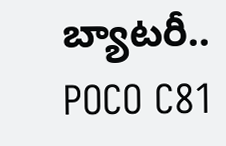బ్యాటరీ.. POCO C81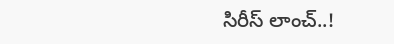సిరీస్ లాంచ్..!